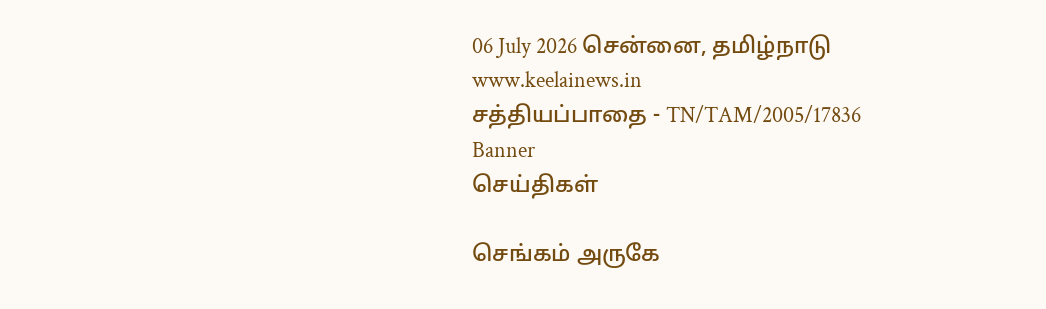06 July 2026 சென்னை, தமிழ்நாடு
www.keelainews.in
சத்தியப்பாதை - TN/TAM/2005/17836
Banner
செய்திகள்

செங்கம் அருகே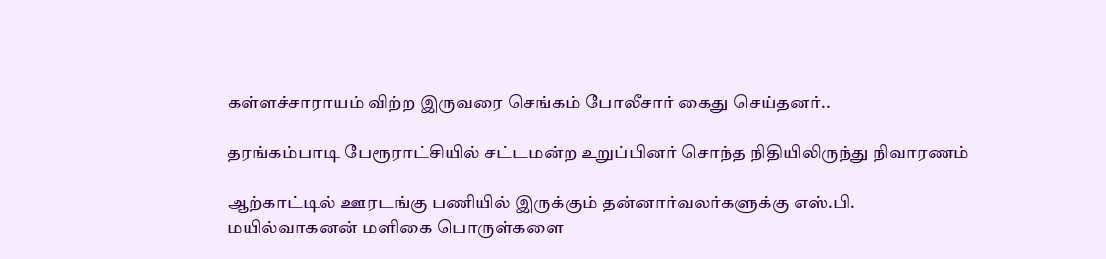கள்ளச்சாராயம் விற்ற இருவரை செங்கம் போலீசார் கைது செய்தனர்..

தரங்கம்பாடி பேரூராட்சியில் சட்டமன்ற உறுப்பினர் சொந்த நிதியிலிருந்து நிவாரணம்

ஆற்காட்டில் ஊரடங்கு பணியில் இருக்கும் தன்னார்வலர்களுக்கு எஸ்.பி. மயில்வாகனன் மளிகை பொருள்களை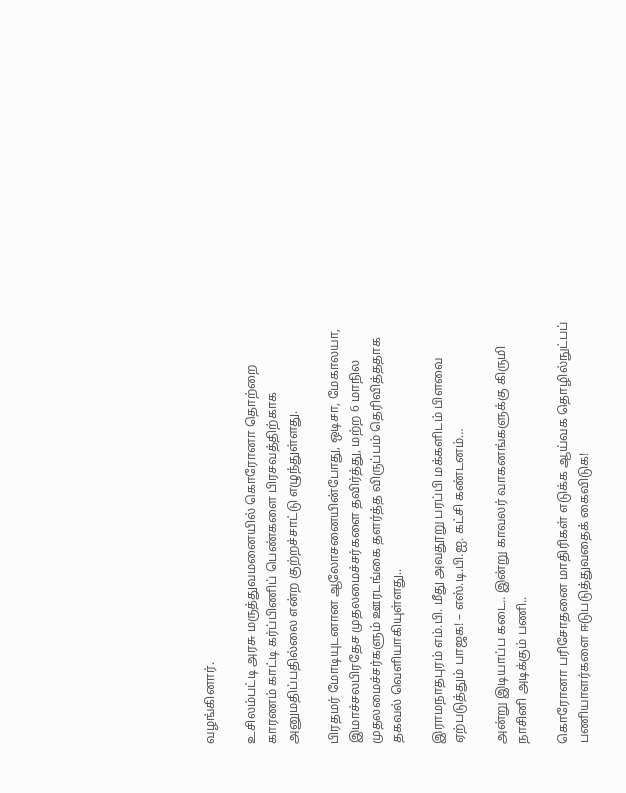வழங்கினார்.

உசிலம்பட்டி அரசு மருத்துவமனையில் கொரோனா தொற்றை காரணம் காட்டி கர்ப்பிணிப் பெண்களை பிரசவத்திற்காக அனுமதிப்பதில்லை என்ற குற்றச்சாட்டு எழுந்துள்ளது.

பிரதமர் மோடியுடனான ஆலோசனையின்போது, ஒடிசா, மேகாலயா, இமாச்சலபிரதேச முதலமைச்சர்களை தவிர்த்து, மற்ற 6 மாநில முதலமைச்சர்களும் ஊரடங்கை தளர்த்த விருப்பம் தெரிவித்ததாக தகவல் வெளியாகியுள்ளது..

இராமநாதபுரம் எம்.பி. மீது அவதூறு பரப்பி மக்களிடம் பிளவை ஏற்படுத்தும் பாஜக! – எஸ்.டி.பி.ஐ. கட்சி கண்டனம்…

அன்று இடியாப்ப கடை.. இன்று காவலர் வாகனங்களுக்கு கிருமி நாசினி அடிக்கும் பணி..

கொரோனா பரிசோதனை மாதிரிகள் எடுக்க ஆய்வக தொழில்நுட்பப் பணியாளர்களை ஈடுபடுத்துவதைக் கைவிடுக!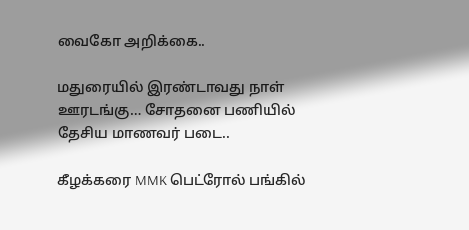வைகோ அறிக்கை..

மதுரையில் இரண்டாவது நாள் ஊரடங்கு… சோதனை பணியில் தேசிய மாணவர் படை..

கீழக்கரை MMK பெட்ரோல் பங்கில்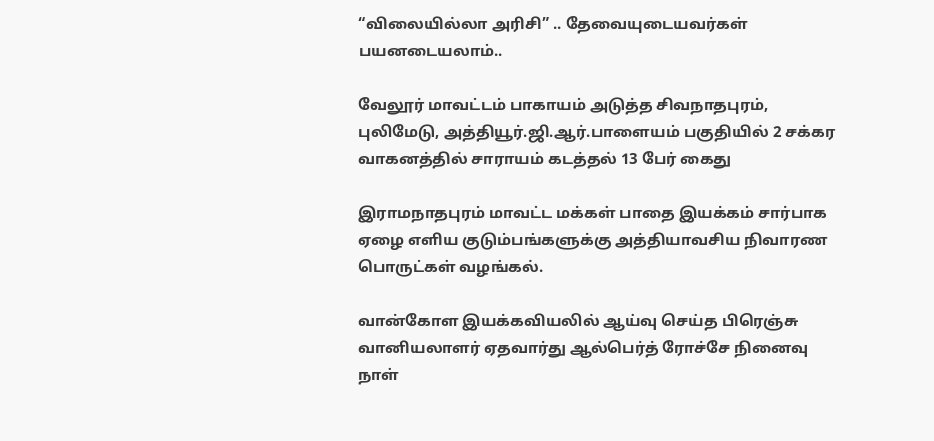“விலையில்லா அரிசி” .. தேவையுடையவர்கள் பயனடையலாம்..

வேலூர் மாவட்டம் பாகாயம் அடுத்த சிவநாதபுரம், புலிமேடு, அத்தியூர்.ஜி.ஆர்.பாளையம் பகுதியில் 2 சக்கர வாகனத்தில் சாராயம் கடத்தல் 13 பேர் கைது

இராமநாதபுரம் மாவட்ட மக்கள் பாதை இயக்கம் சார்பாக ஏழை எளிய குடும்பங்களுக்கு அத்தியாவசிய நிவாரண பொருட்கள் வழங்கல்.

வான்கோள இயக்கவியலில் ஆய்வு செய்த பிரெஞ்சு வானியலாளர் ஏதவார்து ஆல்பெர்த் ரோச்சே நினைவு நாள்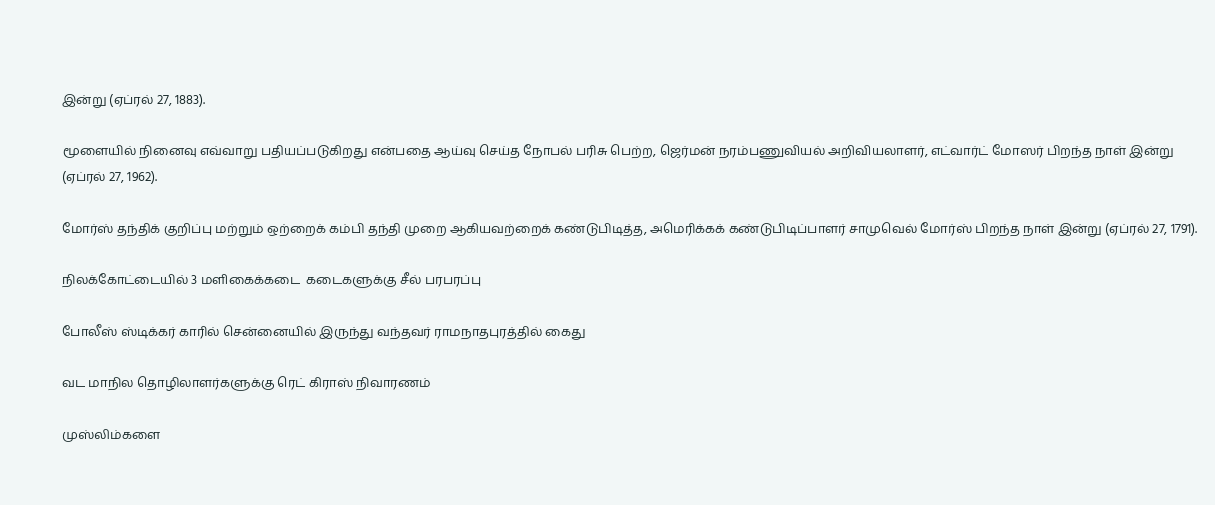இன்று (ஏப்ரல் 27, 1883).

மூளையில் நினைவு எவ்வாறு பதியப்படுகிறது என்பதை ஆய்வு செய்த நோபல் பரிசு பெற்ற, ஜெர்மன் நரம்பணுவியல் அறிவியலாளர், எட்வார்ட் மோஸர் பிறந்த நாள் இன்று (ஏப்ரல் 27, 1962).

மோர்ஸ் தந்திக் குறிப்பு மற்றும் ஒற்றைக் கம்பி தந்தி முறை ஆகியவற்றைக் கண்டுபிடித்த, அமெரிக்கக் கண்டுபிடிப்பாளர் சாமுவெல் மோர்ஸ் பிறந்த நாள் இன்று (ஏப்ரல் 27, 1791).

நிலக்கோட்டையில் 3 மளிகைக்கடை  கடைகளுக்கு சீல் பரபரப்பு

போலீஸ் ஸ்டிக்கர் காரில் சென்னையில் இருந்து வந்தவர் ராமநாதபுரத்தில் கைது

வட மாநில தொழிலாளர்களுக்கு ரெட் கிராஸ் நிவாரணம்

முஸ்லிம்களை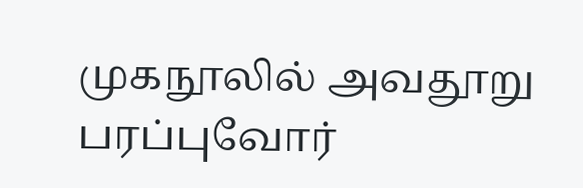முகநூலில் அவதூறு பரப்புவோர்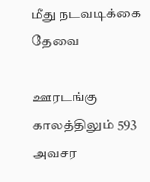மீது நடவடிக்கை தேவை

ஊரடங்கு காலத்திலும் 593 அவசர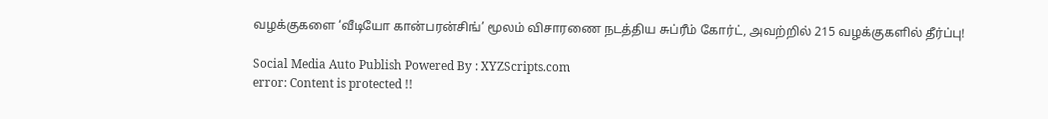வழக்குகளை ‘வீடியோ கான்பரன்சிங்’ மூலம் விசாரணை நடத்திய சுப்ரீம் கோர்ட், அவற்றில் 215 வழக்குகளில் தீர்ப்பு!

Social Media Auto Publish Powered By : XYZScripts.com
error: Content is protected !!